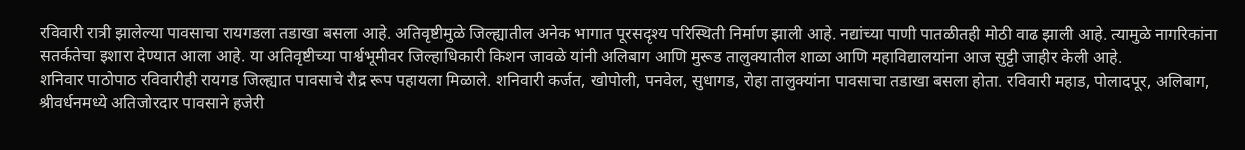रविवारी रात्री झालेल्या पावसाचा रायगडला तडाखा बसला आहे. अतिवृष्टीमुळे जिल्ह्यातील अनेक भागात पूरसदृश्य परिस्थिती निर्माण झाली आहे. नद्यांच्या पाणी पातळीतही मोठी वाढ झाली आहे. त्यामुळे नागरिकांना सतर्कतेचा इशारा देण्यात आला आहे. या अतिवृष्टीच्या पार्श्वभूमीवर जिल्हाधिकारी किशन जावळे यांनी अलिबाग आणि मुरूड तालुक्यातील शाळा आणि महाविद्यालयांना आज सुट्टी जाहीर केली आहे.
शनिवार पाठोपाठ रविवारीही रायगड जिल्ह्यात पावसाचे रौद्र रूप पहायला मिळाले. शनिवारी कर्जत, खोपोली, पनवेल, सुधागड, रोहा तालुक्यांना पावसाचा तडाखा बसला होता. रविवारी महाड, पोलादपूर, अलिबाग, श्रीवर्धनमध्ये अतिजोरदार पावसाने हजेरी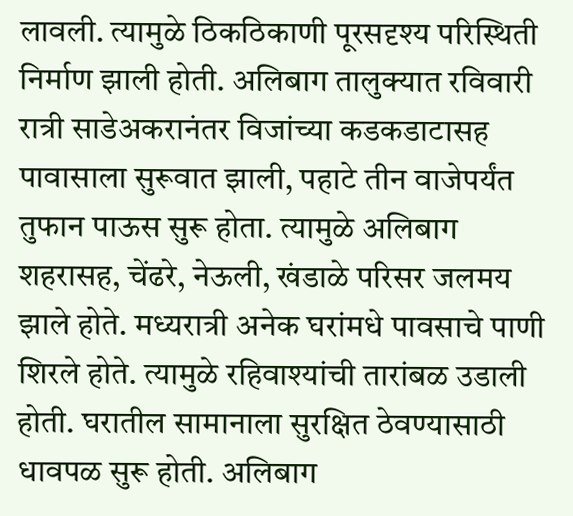लावली. त्यामुळे ठिकठिकाणी पूरसदृश्य परिस्थिती निर्माण झाली होती. अलिबाग तालुक्यात रविवारी रात्री साडेअकरानंतर विजांच्या कडकडाटासह पावासाला सुरूवात झाली, पहाटे तीन वाजेपर्यंत तुफान पाऊस सुरू होता. त्यामुळे अलिबाग शहरासह, चेंढरे, नेऊली, खंडाळे परिसर जलमय झाले होते. मध्यरात्री अनेक घरांमधे पावसाचे पाणी शिरले होते. त्यामुळे रहिवाश्यांची तारांबळ उडाली होती. घरातील सामानाला सुरक्षित ठेवण्यासाठी धावपळ सुरू होती. अलिबाग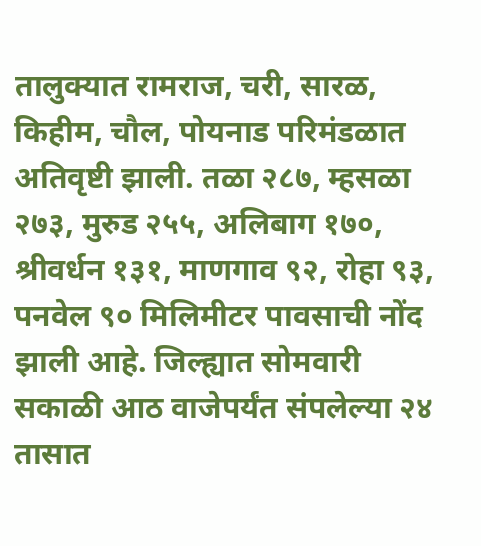तालुक्यात रामराज, चरी, सारळ, किहीम, चौल, पोयनाड परिमंडळात अतिवृष्टी झाली. तळा २८७, म्हसळा २७३, मुरुड २५५, अलिबाग १७०, श्रीवर्धन १३१, माणगाव ९२, रोहा ९३, पनवेल ९० मिलिमीटर पावसाची नोंद झाली आहे. जिल्ह्यात सोमवारी सकाळी आठ वाजेपर्यंत संपलेल्या २४ तासात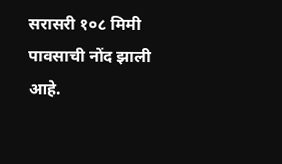सरासरी १०८ मिमी पावसाची नोंद झाली आहे.